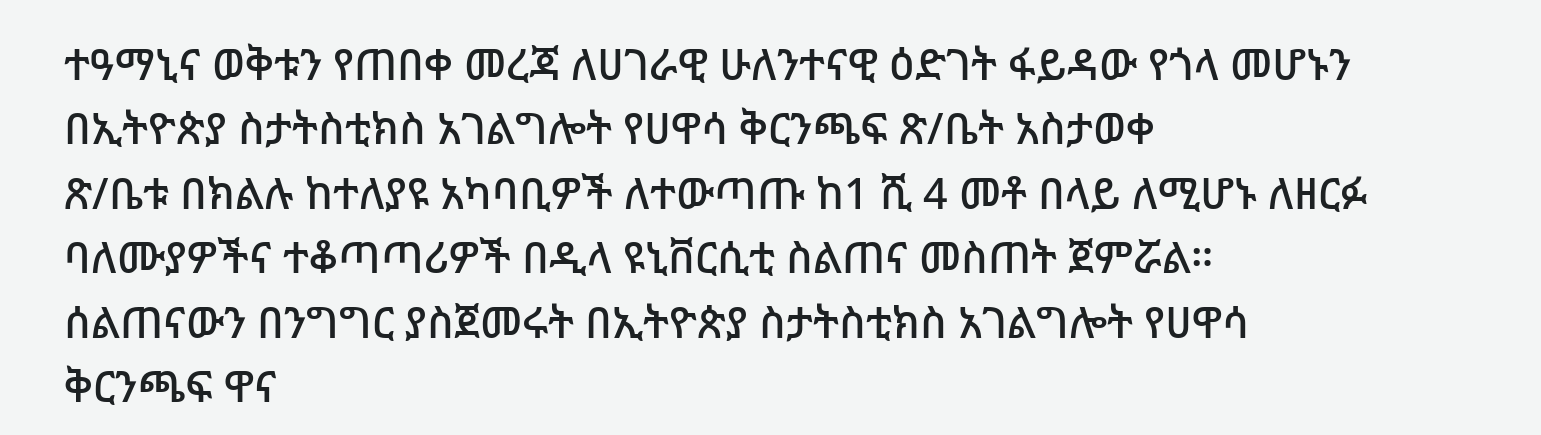ተዓማኒና ወቅቱን የጠበቀ መረጃ ለሀገራዊ ሁለንተናዊ ዕድገት ፋይዳው የጎላ መሆኑን በኢትዮጵያ ስታትስቲክስ አገልግሎት የሀዋሳ ቅርንጫፍ ጽ/ቤት አስታወቀ
ጽ/ቤቱ በክልሉ ከተለያዩ አካባቢዎች ለተውጣጡ ከ1 ሺ 4 መቶ በላይ ለሚሆኑ ለዘርፉ ባለሙያዎችና ተቆጣጣሪዎች በዲላ ዩኒቨርሲቲ ስልጠና መስጠት ጀምሯል።
ሰልጠናውን በንግግር ያስጀመሩት በኢትዮጵያ ስታትስቲክስ አገልግሎት የሀዋሳ ቅርንጫፍ ዋና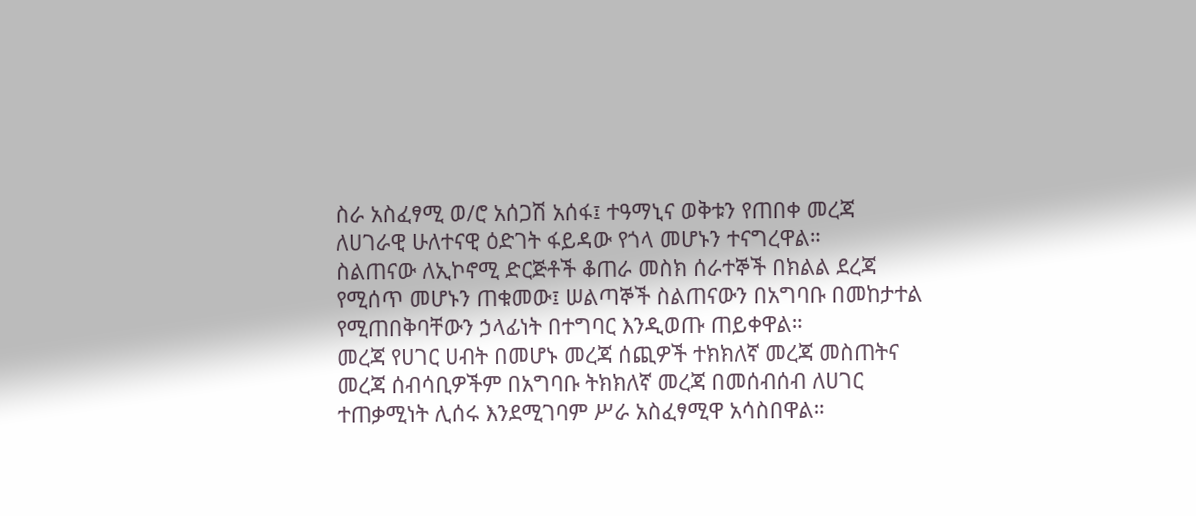ስራ አስፈፃሚ ወ/ሮ አሰጋሽ አሰፋ፤ ተዓማኒና ወቅቱን የጠበቀ መረጃ ለሀገራዊ ሁለተናዊ ዕድገት ፋይዳው የጎላ መሆኑን ተናግረዋል።
ስልጠናው ለኢኮኖሚ ድርጅቶች ቆጠራ መስክ ሰራተኞች በክልል ደረጃ የሚሰጥ መሆኑን ጠቁመው፤ ሠልጣኞች ስልጠናውን በአግባቡ በመከታተል የሚጠበቅባቸውን ኃላፊነት በተግባር እንዲወጡ ጠይቀዋል።
መረጃ የሀገር ሀብት በመሆኑ መረጃ ሰጪዎች ተክክለኛ መረጃ መስጠትና መረጃ ሰብሳቢዎችም በአግባቡ ትክክለኛ መረጃ በመሰብሰብ ለሀገር ተጠቃሚነት ሊሰሩ እንደሚገባም ሥራ አስፈፃሚዋ አሳስበዋል።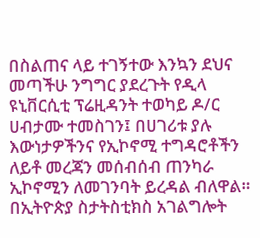በስልጠና ላይ ተገኝተው እንኳን ደህና መጣችሁ ንግግር ያደረጉት የዲላ ዩኒቨርሲቲ ፕሬዚዳንት ተወካይ ዶ/ር ሀብታሙ ተመስገን፤ በሀገሪቱ ያሉ እውነታዎችንና የኢኮኖሚ ተግዳሮቶችን ለይቶ መረጃን መሰብሰብ ጠንካራ ኢኮኖሚን ለመገንባት ይረዳል ብለዋል።
በኢትዮጵያ ስታትስቲክስ አገልግሎት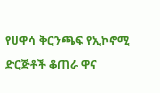የሀዋሳ ቅርንጫፍ የኢኮኖሚ ድርጅቶች ቆጠራ ዋና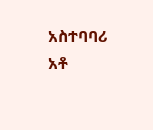አስተባባሪ አቶ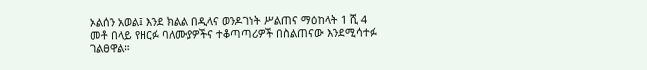ኦልሰን አወል፤ እንደ ክልል በዲላና ወንዶገነት ሥልጠና ማዕከላት 1 ሺ 4 መቶ በላይ የዘርፉ ባለሙያዎችና ተቆጣጣሪዎች በስልጠናው እንደሚሳተፉ ገልፀዋል።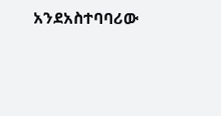አንደአስተባባሪው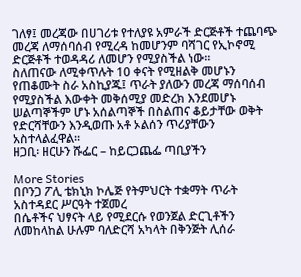ገለፃ፤ መረጃው በሀገሪቱ የተለያዩ አምራች ድርጅቶች ተጨባጭ መረጃ ለማሰባሰብ የሚረዳ ከመሆንም ባሻገር የኢኮኖሚ ድርጅቶች ተወዳዳሪ ለመሆን የሚያስችል ነው።
ስለጠናው ለሚቀጥሉት 10 ቀናት የሚዘልቅ መሆኑን የጠቆሙት ስራ አስኪያጁ፤ ጥራት ያለውን መረጃ ማሰባሰብ የሚያስችል እውቀት መቅሰሚያ መድረክ እንደመሆኑ ሠልጣኞችም ሆኑ አሰልጣኞች በስልጠና ቆይታቸው ወቅት የድርሻቸውን እንዲወጡ አቶ ኦልሰን ጥሪያቸውን አስተላልፈዋል።
ዘጋቢ፡ ዘርሁን ሹፌር – ከይርጋጨፌ ጣቢያችን

More Stories
በቦንጋ ፖሊ ቴክኒክ ኮሌጅ የትምህርት ተቋማት ጥራት አስተዳደር ሥርዓት ተጀመረ
በሴቶችና ህፃናት ላይ የሚደርሱ የወንጀል ድርጊቶችን ለመከላከል ሁሉም ባለድርሻ አካላት በቅንጅት ሊሰራ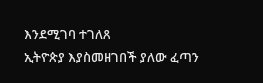እንደሚገባ ተገለጸ
ኢትዮጵያ እያስመዘገበች ያለው ፈጣን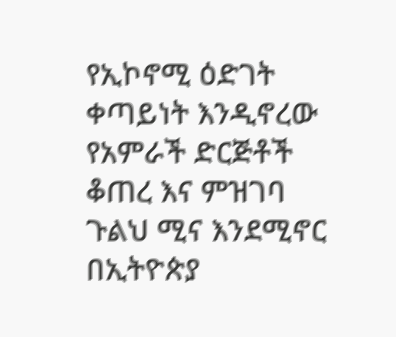የኢኮኖሚ ዕድገት ቀጣይነት እንዲኖረው የአምራች ድርጅቶች ቆጠረ እና ምዝገባ ጉልህ ሚና እንደሚኖር በኢትዮጵያ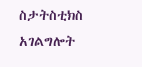ስታትስቲክስ አገልግሎት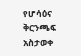የሆሳዕና ቅርንጫፍ አስታወቀ